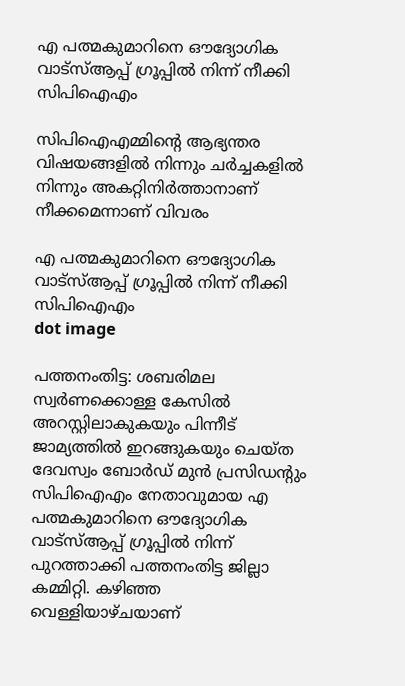എ പത്മകുമാറിനെ ഔദ്യോഗിക വാട്‌സ്ആപ്പ് ഗ്രൂപ്പിൽ നിന്ന് നീക്കി സിപിഐഎം

സിപിഐഎമ്മിൻ്റെ ആഭ്യന്തര വിഷയങ്ങളിൽ നിന്നും ചർച്ചകളിൽ നിന്നും അകറ്റിനിർത്താനാണ് നീക്കമെന്നാണ് വിവരം

എ പത്മകുമാറിനെ ഔദ്യോഗിക വാട്‌സ്ആപ്പ് ഗ്രൂപ്പിൽ നിന്ന് നീക്കി സിപിഐഎം
dot image

പത്തനംതിട്ട: ശബരിമല സ്വർണക്കൊള്ള കേസിൽ അറസ്റ്റിലാകുകയും പിന്നീട് ജാമ്യത്തിൽ ഇറങ്ങുകയും ചെയ്ത ദേവസ്വം ബോർഡ് മുൻ പ്രസിഡൻ്റും സിപിഐഎം നേതാവുമായ എ പത്മകുമാറിനെ ഔദ്യോഗിക വാട്‌സ്ആപ്പ് ഗ്രൂപ്പിൽ നിന്ന് പുറത്താക്കി പത്തനംതിട്ട ജില്ലാ കമ്മിറ്റി. കഴിഞ്ഞ വെള്ളിയാഴ്ചയാണ്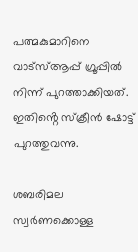പത്മകുമാറിനെ വാട്‌സ്ആപ്പ് ഗ്രൂപ്പിൽ നിന്ന് പുറത്താക്കിയത്. ഇതിൻ്റെ സ്ക്രീൻ ഷോട്ട് പുറത്തുവന്നു.

ശബരിമല സ്വർണക്കൊള്ള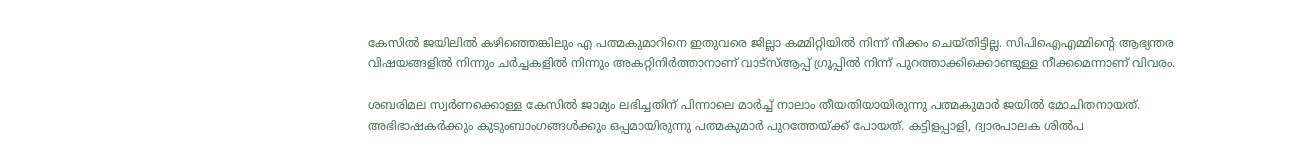കേസിൽ ജയിലിൽ കഴിഞ്ഞെങ്കിലും എ പത്മകുമാറിനെ ഇതുവരെ ജില്ലാ കമ്മിറ്റിയിൽ നിന്ന് നീക്കം ചെയ്തിട്ടില്ല. സിപിഐഎമ്മിൻ്റെ ആഭ്യന്തര വിഷയങ്ങളിൽ നിന്നും ചർച്ചകളിൽ നിന്നും അകറ്റിനിർത്താനാണ് വാട്‌സ്ആപ്പ് ഗ്രൂപ്പിൽ നിന്ന് പുറത്താക്കിക്കൊണ്ടുള്ള നീക്കമെന്നാണ് വിവരം.

ശബരിമല സ്വർണക്കൊള്ള കേസിൽ ജാമ്യം ലഭിച്ചതിന് പിന്നാലെ മാർച്ച് നാലാം തീയതിയായിരുന്നു പത്മകുമാർ ജയിൽ മോചിതനായത്. അഭിഭാഷകര്‍ക്കും കുടുംബാംഗങ്ങള്‍ക്കും ഒപ്പമായിരുന്നു പത്മകുമാര്‍ പുറത്തേയ്ക്ക് പോയത്. കട്ടിളപ്പാളി, ദ്വാരപാലക ശില്‍പ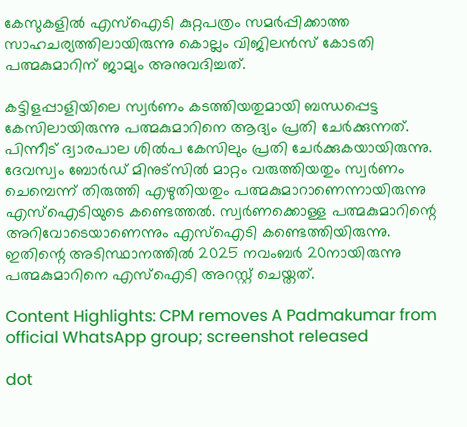കേസുകളില്‍ എസ്‌ഐടി കുറ്റപത്രം സമര്‍പ്പിക്കാത്ത സാഹചര്യത്തിലായിരുന്നു കൊല്ലം വിജിലന്‍സ് കോടതി പത്മകുമാറിന് ജാമ്യം അനുവദിച്ചത്.

കട്ടിളപ്പാളിയിലെ സ്വര്‍ണം കടത്തിയതുമായി ബന്ധപ്പെട്ട കേസിലായിരുന്നു പത്മകുമാറിനെ ആദ്യം പ്രതി ചേര്‍ക്കുന്നത്. പിന്നീട് ദ്വാരപാല ശില്‍പ കേസിലും പ്രതി ചേര്‍ക്കുകയായിരുന്നു. ദേവസ്വം ബോര്‍ഡ് മിനുട്‌സില്‍ മാറ്റം വരുത്തിയതും സ്വര്‍ണം ചെമ്പെന്ന് തിരുത്തി എഴുതിയതും പത്മകുമാറാണെന്നായിരുന്നു എസ്‌ഐടിയുടെ കണ്ടെത്തല്‍. സ്വര്‍ണക്കൊള്ള പത്മകുമാറിന്റെ അറിവോടെയാണെന്നും എസ്‌ഐടി കണ്ടെത്തിയിരുന്നു. ഇതിന്റെ അടിസ്ഥാനത്തില്‍ 2025 നവംബര്‍ 20നായിരുന്നു പത്മകുമാറിനെ എസ്‌ഐടി അറസ്റ്റ് ചെയ്തത്.

Content Highlights: CPM removes A Padmakumar from official WhatsApp group; screenshot released

dot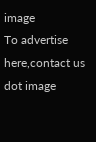image
To advertise here,contact us
dot image